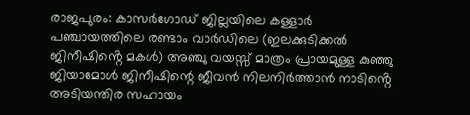രാജപുരം: കാസർഗോഡ് ജില്ലയിലെ കള്ളാർ പഞ്ചായത്തിലെ രണ്ടാം വാർഡിലെ (ഇലക്കുടിക്കൽ ജിനീഷിൻ്റെ മകൾ) അഞ്ചു വയസ്സ് മാത്രം പ്രായമുള്ള കുഞ്ഞു ജിയാമോൾ ജിനീഷിന്റെ ജീവൻ നിലനിർത്താൻ നാടിൻ്റെ അടിയന്തിര സഹായം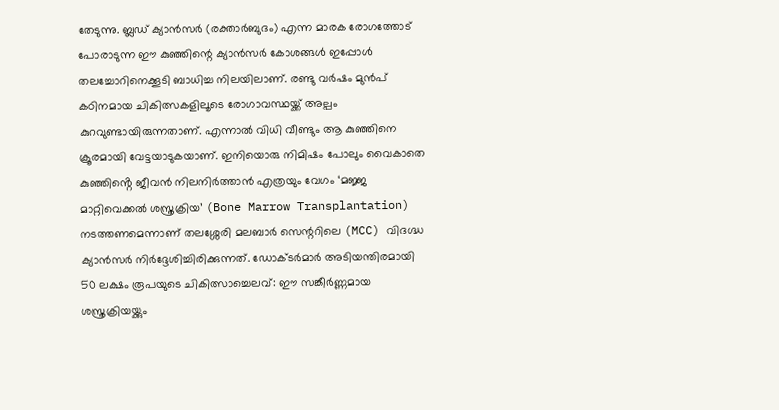തേടുന്നു. ബ്ലഡ് ക്യാൻസർ (രക്താർബുദം) എന്ന മാരക രോഗത്തോട് പോരാടുന്ന ഈ കുഞ്ഞിന്റെ ക്യാൻസർ കോശങ്ങൾ ഇപ്പോൾ തലച്ചോറിനെക്കൂടി ബാധിച്ച നിലയിലാണ്. രണ്ടു വർഷം മുൻപ് കഠിനമായ ചികിത്സകളിലൂടെ രോഗാവസ്ഥയ്ക്ക് അല്പം കുറവുണ്ടായിരുന്നതാണ്. എന്നാൽ വിധി വീണ്ടും ആ കുഞ്ഞിനെ ക്രൂരമായി വേട്ടയാടുകയാണ്. ഇനിയൊരു നിമിഷം പോലും വൈകാതെ കുഞ്ഞിൻ്റെ ജീവൻ നിലനിർത്താൻ എത്രയും വേഗം ‘മജ്ജ മാറ്റിവെക്കൽ ശസ്ത്രക്രിയ’ (Bone Marrow Transplantation) നടത്തണമെന്നാണ് തലശ്ശേരി മലബാർ സെന്ററിലെ (MCC) വിദഗ്ദ്ധ ക്യാൻസർ നിർദ്ദേശിച്ചിരിക്കുന്നത്. ഡോക്ടർമാർ അടിയന്തിരമായി
50 ലക്ഷം രൂപയുടെ ചികിത്സാച്ചെലവ്: ഈ സങ്കീർണ്ണമായ ശസ്ത്രക്രിയയ്ക്കും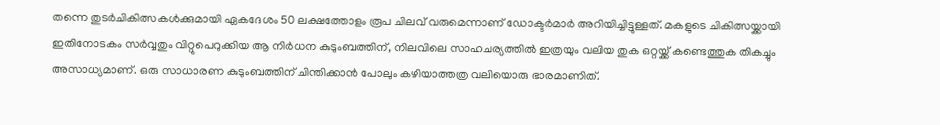തന്നെ തുടർചികിത്സകൾക്കുമായി ഏകദേശം 50 ലക്ഷത്തോളം രൂപ ചിലവ് വരുമെന്നാണ് ഡോക്ടർമാർ അറിയിച്ചിട്ടുള്ളത്. മകളുടെ ചികിത്സയ്ക്കായി ഇതിനോടകം സർവ്വതും വിറ്റുപെറുക്കിയ ആ നിർധന കുടുംബത്തിന്, നിലവിലെ സാഹചര്യത്തിൽ ഇത്രയും വലിയ തുക ഒറ്റയ്ക്ക് കണ്ടെത്തുക തികച്ചും അസാധ്യമാണ്. ഒരു സാധാരണ കുടുംബത്തിന് ചിന്തിക്കാൻ പോലും കഴിയാത്തത്ര വലിയൊരു ഭാരമാണിത്.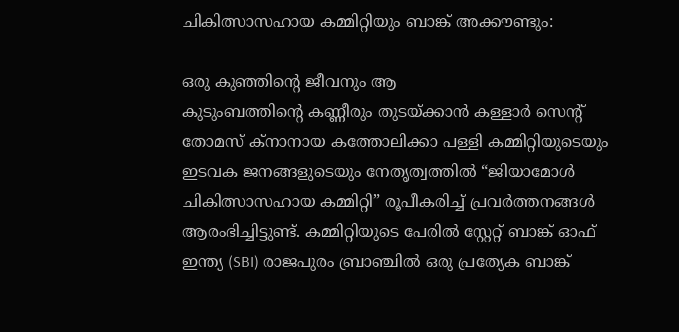ചികിത്സാസഹായ കമ്മിറ്റിയും ബാങ്ക് അക്കൗണ്ടും:

ഒരു കുഞ്ഞിന്റെ ജീവനും ആ
കുടുംബത്തിന്റെ കണ്ണീരും തുടയ്ക്കാൻ കള്ളാർ സെൻ്റ് തോമസ് ക്നാനായ കത്തോലിക്കാ പള്ളി കമ്മിറ്റിയുടെയും ഇടവക ജനങ്ങളുടെയും നേതൃത്വത്തിൽ “ജിയാമോൾ ചികിത്സാസഹായ കമ്മിറ്റി” രൂപീകരിച്ച് പ്രവർത്തനങ്ങൾ ആരംഭിച്ചിട്ടുണ്ട്. കമ്മിറ്റിയുടെ പേരിൽ സ്റ്റേറ്റ് ബാങ്ക് ഓഫ് ഇന്ത്യ (SBI) രാജപുരം ബ്രാഞ്ചിൽ ഒരു പ്രത്യേക ബാങ്ക്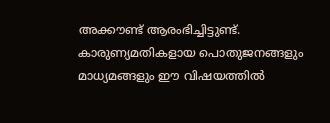അക്കൗണ്ട് ആരംഭിച്ചിട്ടുണ്ട്.
കാരുണ്യമതികളായ പൊതുജനങ്ങളും മാധ്യമങ്ങളും ഈ വിഷയത്തിൽ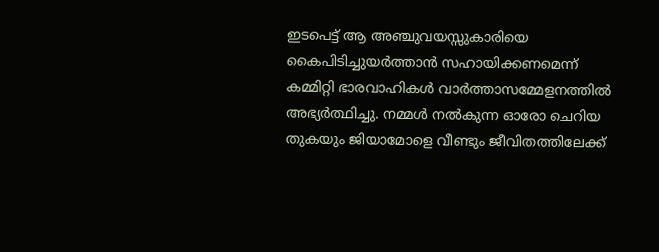ഇടപെട്ട് ആ അഞ്ചുവയസ്സുകാരിയെ കൈപിടിച്ചുയർത്താൻ സഹായിക്കണമെന്ന് കമ്മിറ്റി ഭാരവാഹികൾ വാർത്താസമ്മേളനത്തിൽ അഭ്യർത്ഥിച്ചു. നമ്മൾ നൽകുന്ന ഓരോ ചെറിയ തുകയും ജിയാമോളെ വീണ്ടും ജീവിതത്തിലേക്ക്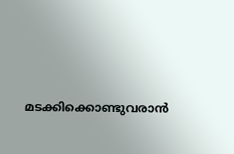മടക്കിക്കൊണ്ടുവരാൻ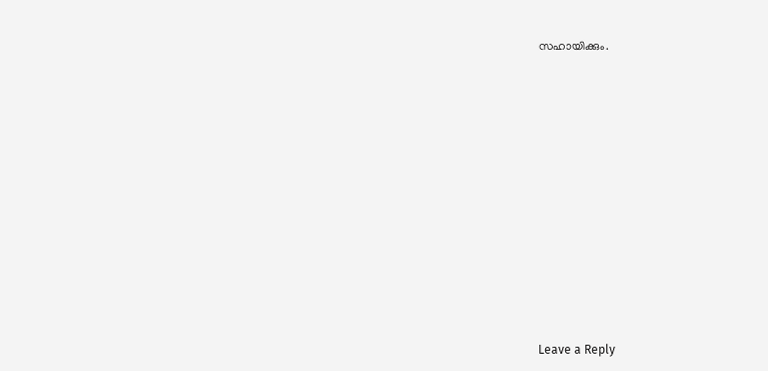സഹായിക്കും.












Leave a Reply